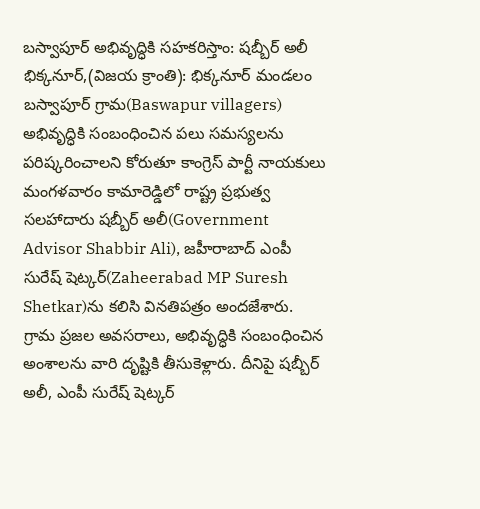బస్వాపూర్ అభివృద్ధికి సహకరిస్తాం: షబ్బీర్ అలీ
భిక్కనూర్,(విజయ క్రాంతి): భిక్కనూర్ మండలం బస్వాపూర్ గ్రామ(Baswapur villagers) అభివృద్ధికి సంబంధించిన పలు సమస్యలను పరిష్కరించాలని కోరుతూ కాంగ్రెస్ పార్టీ నాయకులు మంగళవారం కామారెడ్డిలో రాష్ట్ర ప్రభుత్వ సలహాదారు షబ్బీర్ అలీ(Government Advisor Shabbir Ali), జహీరాబాద్ ఎంపీ సురేష్ షెట్కర్(Zaheerabad MP Suresh Shetkar)ను కలిసి వినతిపత్రం అందజేశారు. గ్రామ ప్రజల అవసరాలు, అభివృద్ధికి సంబంధించిన అంశాలను వారి దృష్టికి తీసుకెళ్లారు. దీనిపై షబ్బీర్ అలీ, ఎంపీ సురేష్ షెట్కర్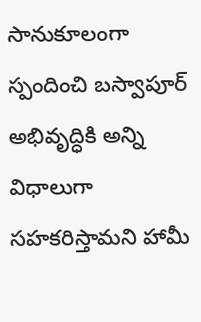సానుకూలంగా స్పందించి బస్వాపూర్ అభివృద్ధికి అన్ని విధాలుగా సహకరిస్తామని హామీ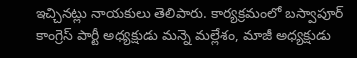ఇచ్చినట్లు నాయకులు తెలిపారు. కార్యక్రమంలో బస్వాపూర్ కాంగ్రెస్ పార్టీ అధ్యక్షుడు మన్నె మల్లేశం, మాజీ అధ్యక్షుడు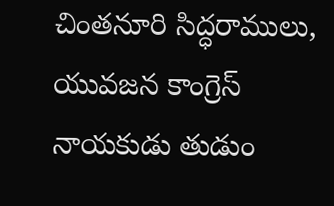చింతనూరి సిద్ధరాములు, యువజన కాంగ్రెస్ నాయకుడు తుడుం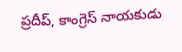ప్రదీప్, కాంగ్రెస్ నాయకుడు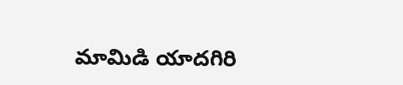మామిడి యాదగిరి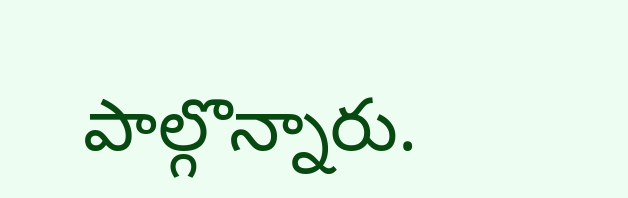పాల్గొన్నారు.